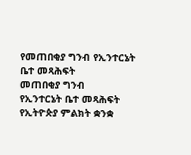የመጠበቂያ ግንብ የኢንተርኔት ቤተ መጻሕፍት
መጠበቂያ ግንብ
የኢንተርኔት ቤተ መጻሕፍት
የኢትዮጵያ ምልክት ቋንቋ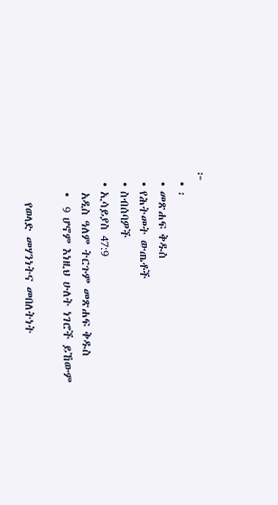፦
  • ፡
  • መጽሐፍ ቅዱስ
  • የሕትመት ውጤቶች
  • ስብሰባዎች
  • ኢሳይያስ 47:9
    አዲስ ዓለም ትርጉም መጽሐፍ ቅዱስ
    •  9 ሆኖም እነዚህ ሁለት ነገሮች ይኸውም

      የወላድ መሃንነትና መበለትነት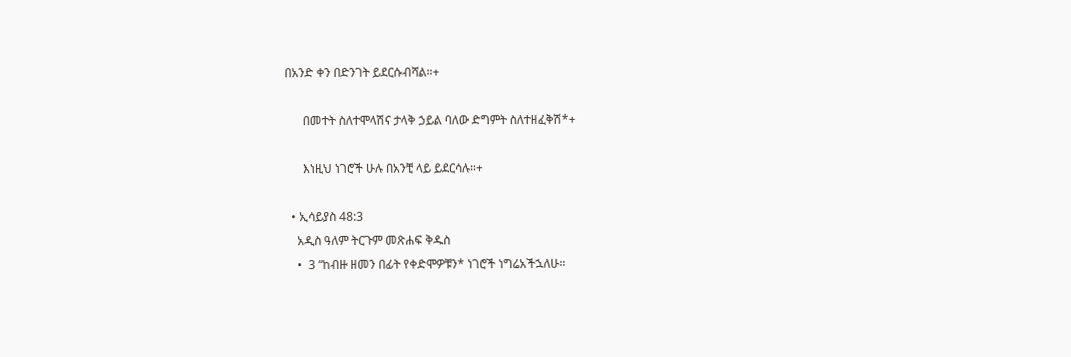በአንድ ቀን በድንገት ይደርሱብሻል።+

      በመተት ስለተሞላሽና ታላቅ ኃይል ባለው ድግምት ስለተዘፈቅሽ*+

      እነዚህ ነገሮች ሁሉ በአንቺ ላይ ይደርሳሉ።+

  • ኢሳይያስ 48:3
    አዲስ ዓለም ትርጉም መጽሐፍ ቅዱስ
    •  3 “ከብዙ ዘመን በፊት የቀድሞዎቹን* ነገሮች ነግሬአችኋለሁ።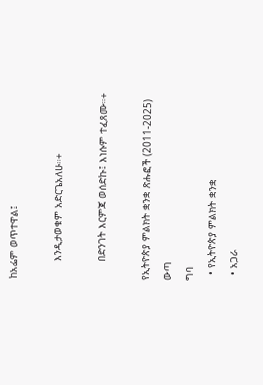ከአፌም ወጥተዋል፤

      እንዲታወቁም አድርጌአለሁ።+

      በድንገት እርምጃ ወሰድኩ፤ እነሱም ተፈጸሙ።+

የኢትዮጵያ ምልክት ቋንቋ ጽሑፎች (2011-2025)
ውጣ
ግባ
  • የኢትዮጵያ ምልክት ቋንቋ
  • አጋራ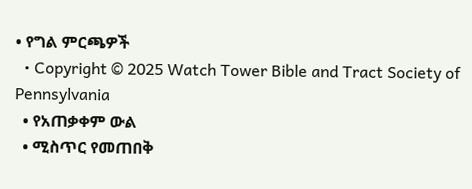• የግል ምርጫዎች
  • Copyright © 2025 Watch Tower Bible and Tract Society of Pennsylvania
  • የአጠቃቀም ውል
  • ሚስጥር የመጠበቅ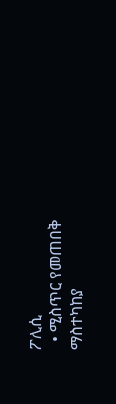ፖሊሲ
  • ሚስጥር የመጠበቅ ማስተካከያ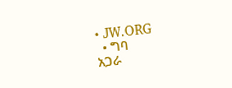• JW.ORG
  • ግባ
አጋራ